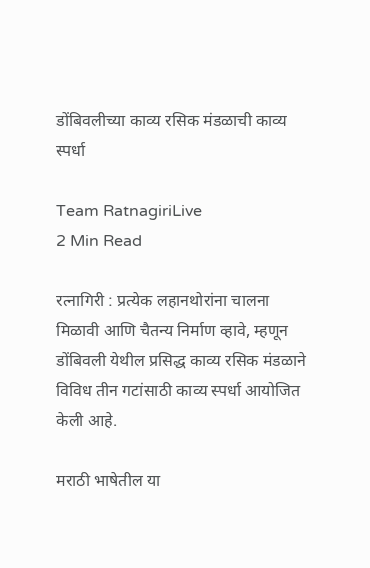डोंबिवलीच्या काव्य रसिक मंडळाची काव्य स्पर्धा

Team RatnagiriLive
2 Min Read

रत्नागिरी : प्रत्येक लहानथोरांना चालना मिळावी आणि चैतन्य निर्माण व्हावे, म्हणून डोंबिवली येथील प्रसिद्ध काव्य रसिक मंडळाने विविध तीन गटांसाठी काव्य स्पर्धा आयोजित केली आहे.

मराठी भाषेतील या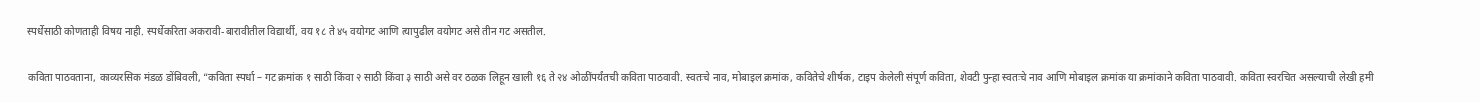स्पर्धेसाठी कोणताही विषय नाही. स्पर्धेकरिता अकरावी-बारावीतील विद्यार्थी, वय १८ ते ४५ वयोगट आणि त्यापुढील वयोगट असे तीन गट असतील.

कविता पाठवताना, काव्यरसिक मंडळ डोंबिवली, “कविता स्पर्धा – गट क्रमांक १ साठी किंवा २ साठी किंवा ३ साठी असे वर ठळक लिहून खाली १६ ते २४ ओळींपर्यंतची कविता पाठवावी. स्वतःचे नाव, मोबाइल क्रमांक, कवितेचे शीर्षक, टाइप केलेली संपूर्ण कविता, शेवटी पुन्हा स्वतःचे नाव आणि मोबाइल क्रमांक या क्रमांकाने कविता पाठवावी. कविता स्वरचित असल्याची लेखी हमी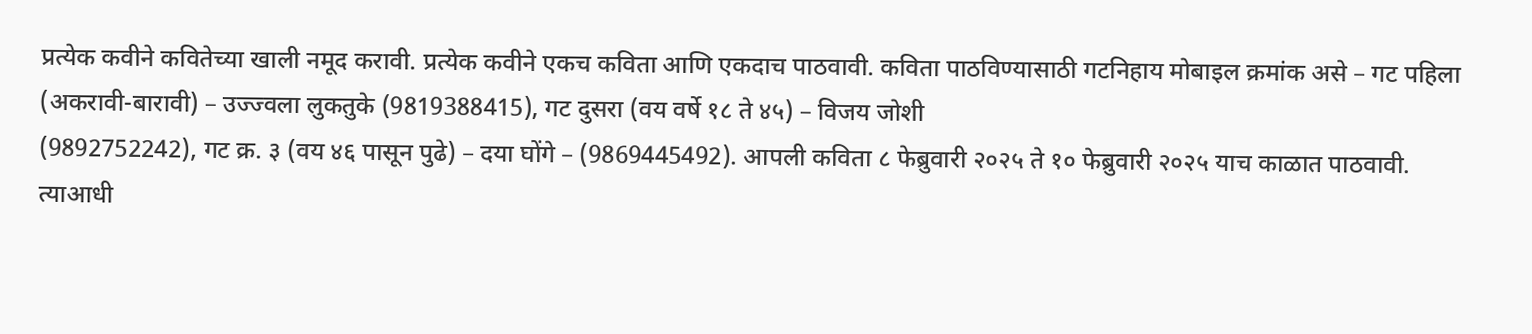प्रत्येक कवीने कवितेच्या खाली नमूद करावी. प्रत्येक कवीने एकच कविता आणि एकदाच पाठवावी. कविता पाठविण्यासाठी गटनिहाय मोबाइल क्रमांक असे – गट पहिला (अकरावी-बारावी) – उज्ज्वला लुकतुके (9819388415), गट दुसरा (वय वर्षे १८ ते ४५) – विजय जोशी
(9892752242), गट क्र. ३ (वय ४६ पासून पुढे) – दया घोंगे – (9869445492). आपली कविता ८ फेब्रुवारी २०२५ ते १० फेब्रुवारी २०२५ याच काळात पाठवावी. त्याआधी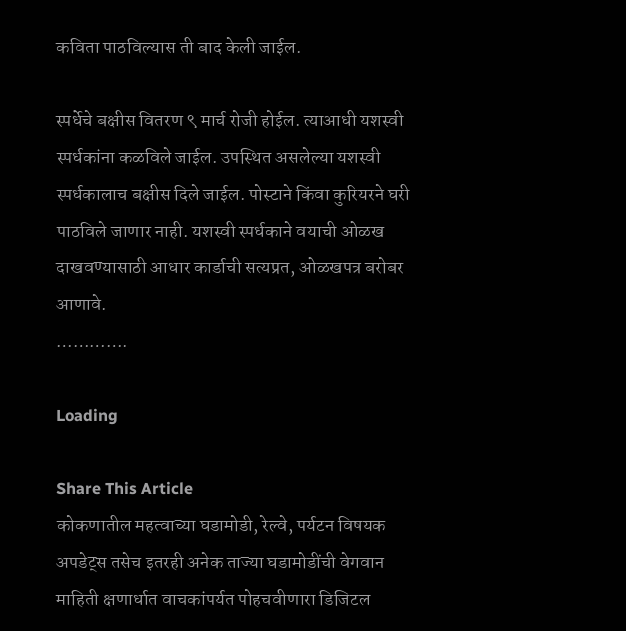कविता पाठविल्यास ती बाद केली जाईल.

स्पर्धेचे बक्षीस वितरण ९ मार्च रोजी होईल. त्याआधी यशस्वी स्पर्धकांना कळविले जाईल. उपस्थित असलेल्या यशस्वी स्पर्धकालाच बक्षीस दिले जाईल. पोस्टाने किंवा कुरियरने घरी पाठविले जाणार नाही. यशस्वी स्पर्धकाने वयाची ओळख दाखवण्यासाठी आधार कार्डाची सत्यप्रत, ओळखपत्र बरोबर आणावे.
………….

Loading

Share This Article
कोकणातील महत्वाच्या घडामोडी, रेल्वे, पर्यटन विषयक अपडेट्स तसेच इतरही अनेक ताज्या घडामोडींची वेगवान माहिती क्षणार्धात वाचकांपर्यत पोहचवीणारा डिजिटल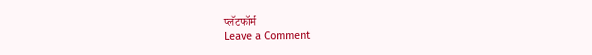प्लॅटफॉर्म
Leave a Comment